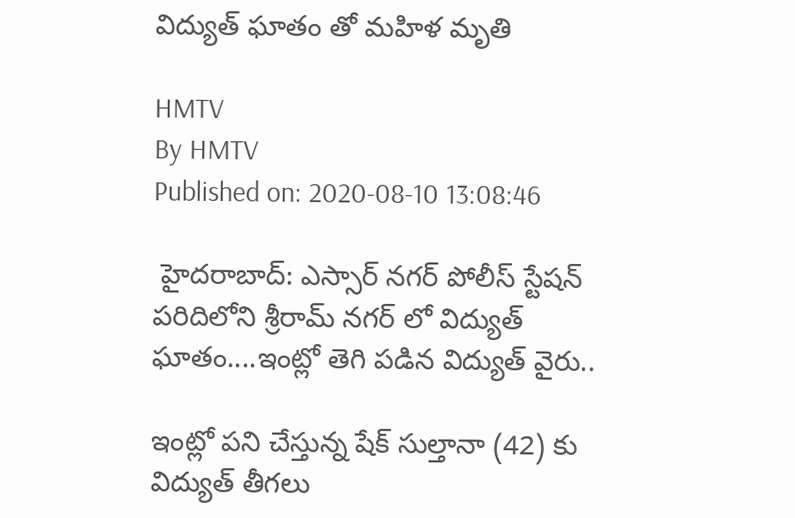విద్యుత్ ఘాతం తో మహిళ మృతి

HMTV
By HMTV
Published on: 2020-08-10 13:08:46

 హైదరాబాద్: ఎస్సార్ నగర్ పోలీస్ స్టేషన్ పరిదిలోని శ్రీరామ్ నగర్ లో విద్యుత్ ఘాతం....ఇంట్లో తెగి పడిన విద్యుత్ వైరు..

ఇంట్లో పని చేస్తున్న షేక్ సుల్తానా (42) కు విద్యుత్ తీగలు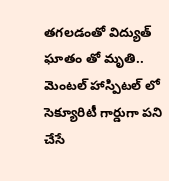తగలడంతో విద్యుత్ ఘాతం తో మృతి.. మెంటల్ హాస్పిటల్ లో సెక్యూరిటీ గార్డుగా పని చేసే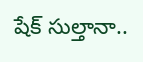షేక్ సుల్తానా..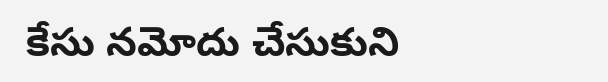కేసు నమోదు చేసుకుని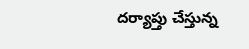దర్యాప్తు చేస్తున్న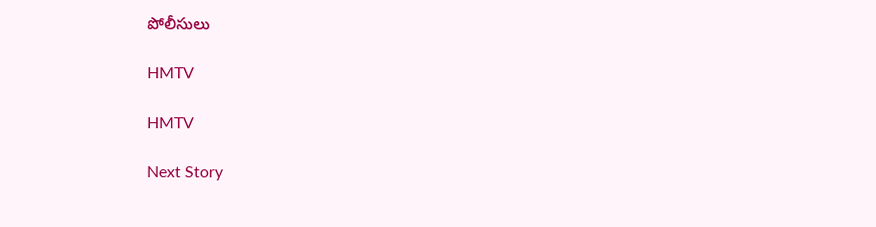పోలీసులు

HMTV

HMTV

Next Story